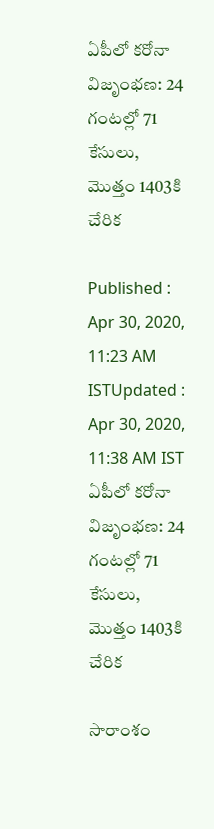ఏపీలో కరోనా విజృంభణ: 24 గంటల్లో 71 కేసులు, మొత్తం 1403కి చేరిక

Published : Apr 30, 2020, 11:23 AM ISTUpdated : Apr 30, 2020, 11:38 AM IST
ఏపీలో కరోనా విజృంభణ: 24 గంటల్లో 71 కేసులు, మొత్తం 1403కి చేరిక

సారాంశం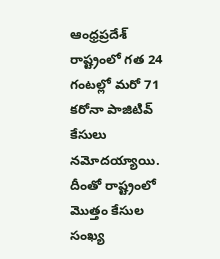ఆంధ్రప్రదేశ్ రాష్ట్రంలో గత 24 గంటల్లో మరో 71 కరోనా పాజిటివ్ కేసులు నమోదయ్యాయి. దీంతో రాష్ట్రంలో మొత్తం కేసుల సంఖ్య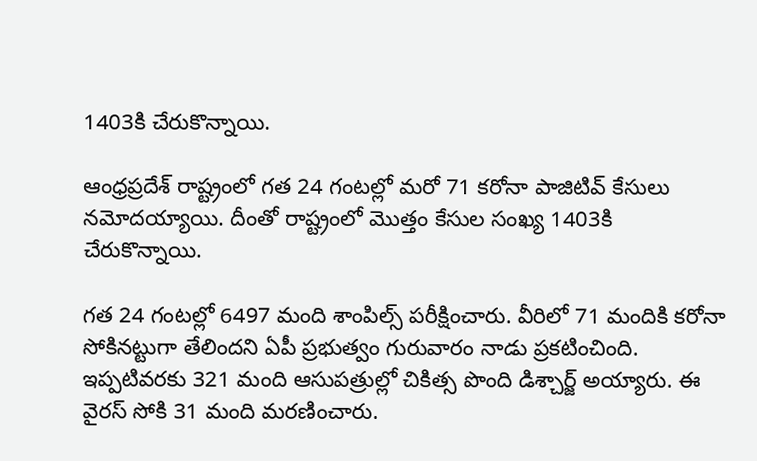1403కి చేరుకొన్నాయి.

ఆంధ్రప్రదేశ్ రాష్ట్రంలో గత 24 గంటల్లో మరో 71 కరోనా పాజిటివ్ కేసులు నమోదయ్యాయి. దీంతో రాష్ట్రంలో మొత్తం కేసుల సంఖ్య 1403కి చేరుకొన్నాయి.

గత 24 గంటల్లో 6497 మంది శాంపిల్స్ పరీక్షించారు. వీరిలో 71 మందికి కరోనా సోకినట్టుగా తేలిందని ఏపీ ప్రభుత్వం గురువారం నాడు ప్రకటించింది. ఇప్పటివరకు 321 మంది ఆసుపత్రుల్లో చికిత్స పొంది డిశ్చార్జ్ అయ్యారు. ఈ వైరస్ సోకి 31 మంది మరణించారు.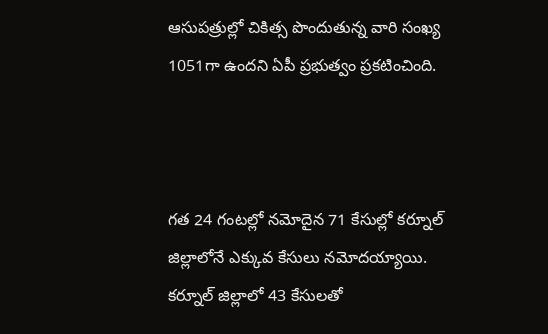ఆసుపత్రుల్లో చికిత్స పొందుతున్న వారి సంఖ్య 1051గా ఉందని ఏపీ ప్రభుత్వం ప్రకటించింది.



గత 24 గంటల్లో నమోదైన 71 కేసుల్లో కర్నూల్ జిల్లాలోనే ఎక్కువ కేసులు నమోదయ్యాయి. కర్నూల్ జిల్లాలో 43 కేసులతో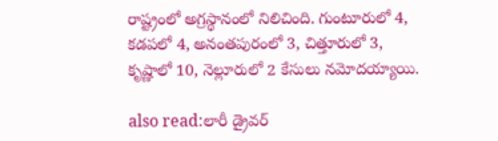రాష్ట్రంలో అగ్రస్థానంలో నిలిచింది. గుంటూరులో 4, కడపలో 4, అనంతపురంలో 3, చిత్తూరులో 3, కృష్ణాలో 10, నెల్లూరులో 2 కేసులు నమోదయ్యాయి.

also read:లారీ డ్రైవర్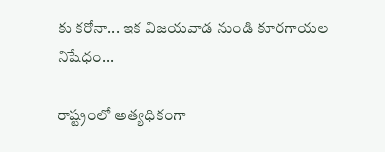కు కరోనా... ఇక విజయవాడ నుండి కూరగాయల నిషేధం...

రాష్ట్రంలో అత్యధికంగా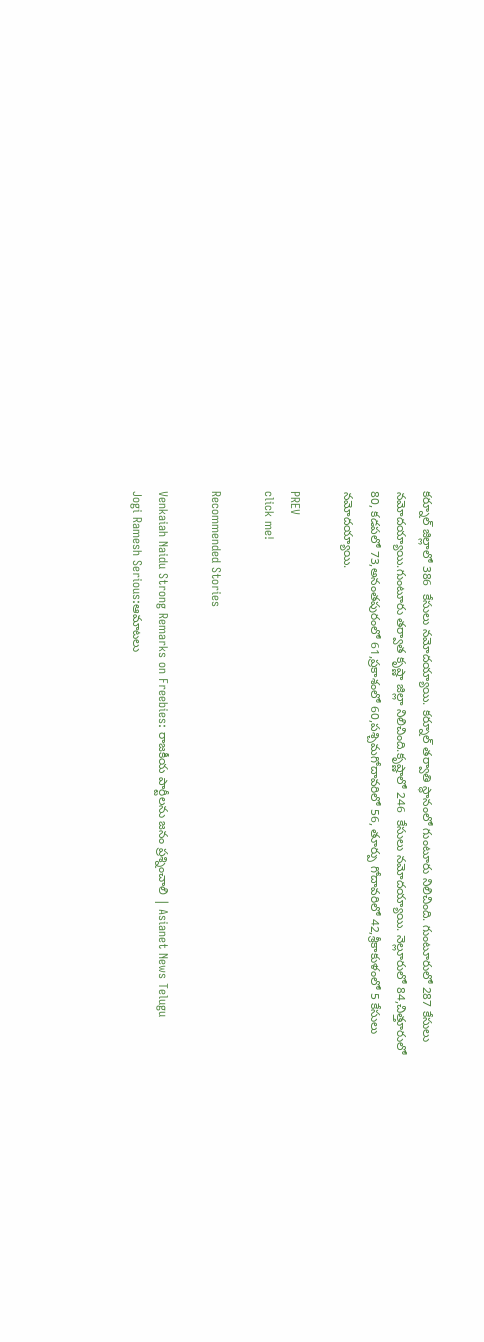కర్నూల్ జిల్లాలో 386  కేసులు నమోదయ్యాయి. కర్నూల్ తర్వాతి స్థానంలో గుంటూరు నిలిచింది. గుంటూరులో 287 కేసులు నమోదయ్యాయి.గుంటూరు తర్వాత కృష్ణా జిల్లా నిలిచింది.కృష్ణాలో 246  కేసులు నమోదయ్యాయి. నెల్లూరులో 84,చిత్తూరులో 80, కడపలో 73,అనంతపురంలో 61,ప్రకాశంలో 60,పశ్చిమగోదావరిలో 56, తూర్పు గోదావరిలో 42,శ్రీకాకుళంలో 5 కేసులు నమోదయ్యాయి.

PREV
click me!

Recommended Stories

Venkaiah Naidu Strong Remarks on Freebies: రాజకీయ పార్టీలను జనం ప్రశ్నించాలి | Asianet News Telugu
Jogi Ramesh Serious:ఆమాటలు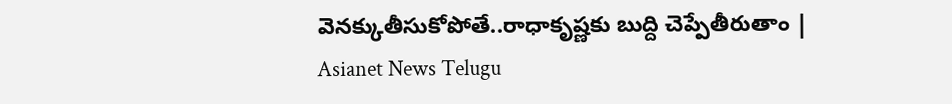వెనక్కుతీసుకోపోతే..రాధాకృష్ణకు బుద్ది చెప్పేతీరుతాం | Asianet News Telugu